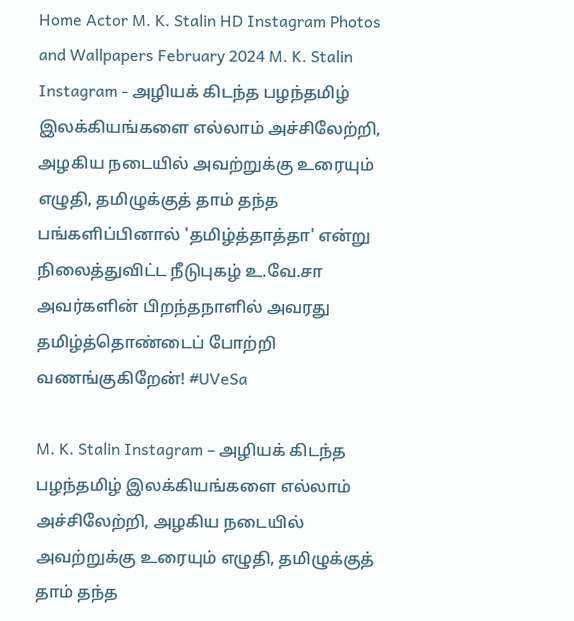Home Actor M. K. Stalin HD Instagram Photos and Wallpapers February 2024 M. K. Stalin Instagram - அழியக் கிடந்த பழந்தமிழ் இலக்கியங்களை எல்லாம் அச்சிலேற்றி, அழகிய நடையில் அவற்றுக்கு உரையும் எழுதி, தமிழுக்குத் தாம் தந்த பங்களிப்பினால் 'தமிழ்த்தாத்தா' என்று நிலைத்துவிட்ட நீடுபுகழ் உ.வே.சா அவர்களின் பிறந்தநாளில் அவரது தமிழ்த்தொண்டைப் போற்றி வணங்குகிறேன்! #UVeSa

M. K. Stalin Instagram – அழியக் கிடந்த பழந்தமிழ் இலக்கியங்களை எல்லாம் அச்சிலேற்றி, அழகிய நடையில் அவற்றுக்கு உரையும் எழுதி, தமிழுக்குத் தாம் தந்த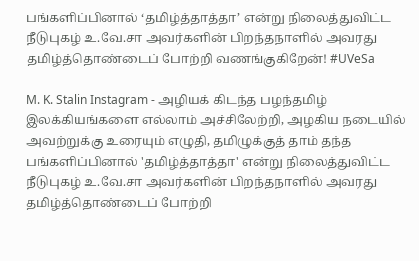பங்களிப்பினால் ‘தமிழ்த்தாத்தா’ என்று நிலைத்துவிட்ட நீடுபுகழ் உ.வே.சா அவர்களின் பிறந்தநாளில் அவரது தமிழ்த்தொண்டைப் போற்றி வணங்குகிறேன்! #UVeSa

M. K. Stalin Instagram - அழியக் கிடந்த பழந்தமிழ் இலக்கியங்களை எல்லாம் அச்சிலேற்றி, அழகிய நடையில் அவற்றுக்கு உரையும் எழுதி, தமிழுக்குத் தாம் தந்த பங்களிப்பினால் 'தமிழ்த்தாத்தா' என்று நிலைத்துவிட்ட நீடுபுகழ் உ.வே.சா அவர்களின் பிறந்தநாளில் அவரது தமிழ்த்தொண்டைப் போற்றி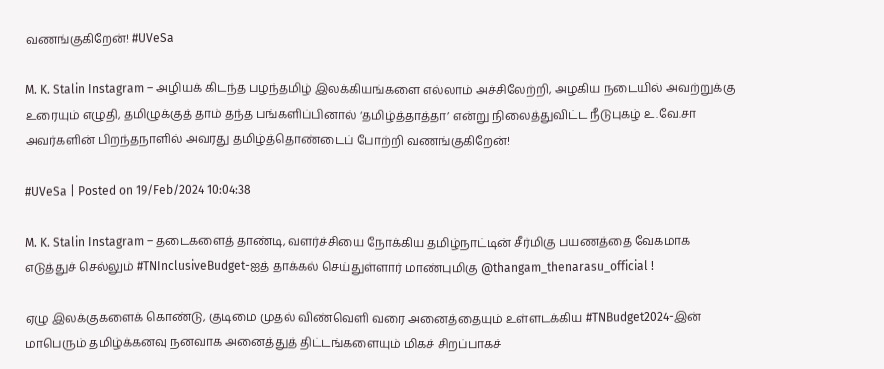வணங்குகிறேன்! #UVeSa

M. K. Stalin Instagram – அழியக் கிடந்த பழந்தமிழ் இலக்கியங்களை எல்லாம் அச்சிலேற்றி, அழகிய நடையில் அவற்றுக்கு உரையும் எழுதி, தமிழுக்குத் தாம் தந்த பங்களிப்பினால் ‘தமிழ்த்தாத்தா’ என்று நிலைத்துவிட்ட நீடுபுகழ் உ.வே.சா அவர்களின் பிறந்தநாளில் அவரது தமிழ்த்தொண்டைப் போற்றி வணங்குகிறேன்!

#UVeSa | Posted on 19/Feb/2024 10:04:38

M. K. Stalin Instagram – தடைகளைத் தாண்டி, வளர்ச்சியை நோக்கிய தமிழ்நாட்டின் சீர்மிகு பயணத்தை வேகமாக எடுத்துச் செல்லும் #TNInclusiveBudget-ஐத் தாக்கல் செய்துள்ளார் மாண்புமிகு @thangam_thenarasu_official !

ஏழு இலக்குகளைக் கொண்டு, குடிமை முதல் விண்வெளி வரை அனைத்தையும் உள்ளடக்கிய #TNBudget2024-இன் மாபெரும் தமிழ்க்கனவு நனவாக அனைத்துத் திட்டங்களையும் மிகச் சிறப்பாகச்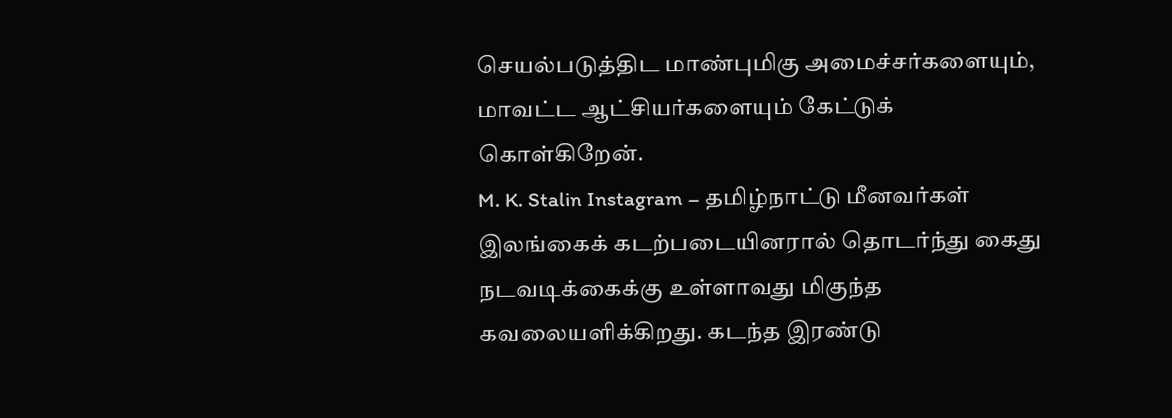செயல்படுத்திட மாண்புமிகு அமைச்சர்களையும், மாவட்ட ஆட்சியர்களையும் கேட்டுக் கொள்கிறேன்.
M. K. Stalin Instagram – தமிழ்நாட்டு மீனவர்கள் இலங்கைக் கடற்படையினரால் தொடர்ந்து கைது நடவடிக்கைக்கு உள்ளாவது மிகுந்த கவலையளிக்கிறது. கடந்த இரண்டு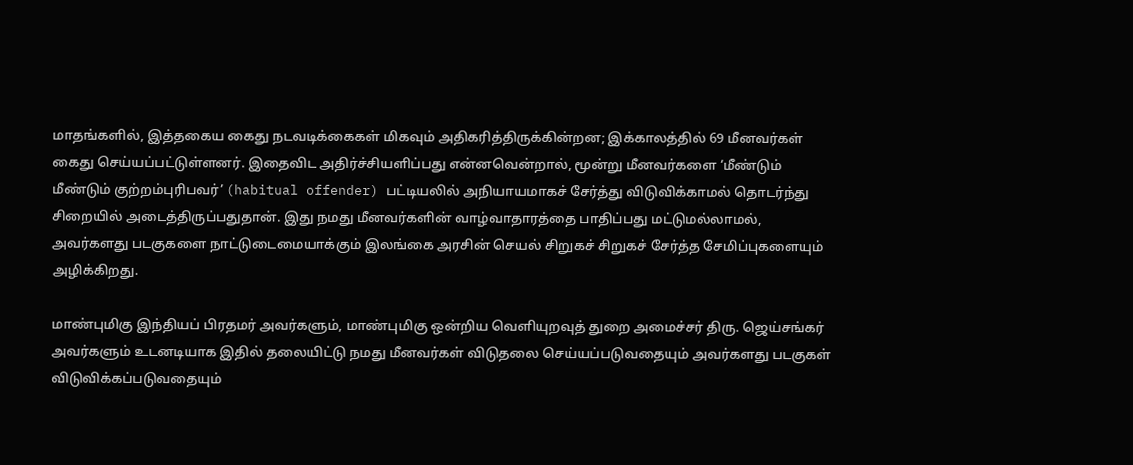மாதங்களில், இத்தகைய கைது நடவடிக்கைகள் மிகவும் அதிகரித்திருக்கின்றன; இக்காலத்தில் 69 மீனவர்கள் கைது செய்யப்பட்டுள்ளனர். இதைவிட அதிர்ச்சியளிப்பது என்னவென்றால், மூன்று மீனவர்களை ‘மீண்டும் மீண்டும் குற்றம்புரிபவர்’ (habitual offender) பட்டியலில் அநியாயமாகச் சேர்த்து விடுவிக்காமல் தொடர்ந்து சிறையில் அடைத்திருப்பதுதான். இது நமது மீனவர்களின் வாழ்வாதாரத்தை பாதிப்பது மட்டுமல்லாமல், அவர்களது படகுகளை நாட்டுடைமையாக்கும் இலங்கை அரசின் செயல் சிறுகச் சிறுகச் சேர்த்த சேமிப்புகளையும் அழிக்கிறது.

மாண்புமிகு இந்தியப் பிரதமர் அவர்களும், மாண்புமிகு ஒன்றிய வெளியுறவுத் துறை அமைச்சர் திரு. ஜெய்சங்கர் அவர்களும் உடனடியாக இதில் தலையிட்டு நமது மீனவர்கள் விடுதலை செய்யப்படுவதையும் அவர்களது படகுகள் விடுவிக்கப்படுவதையும்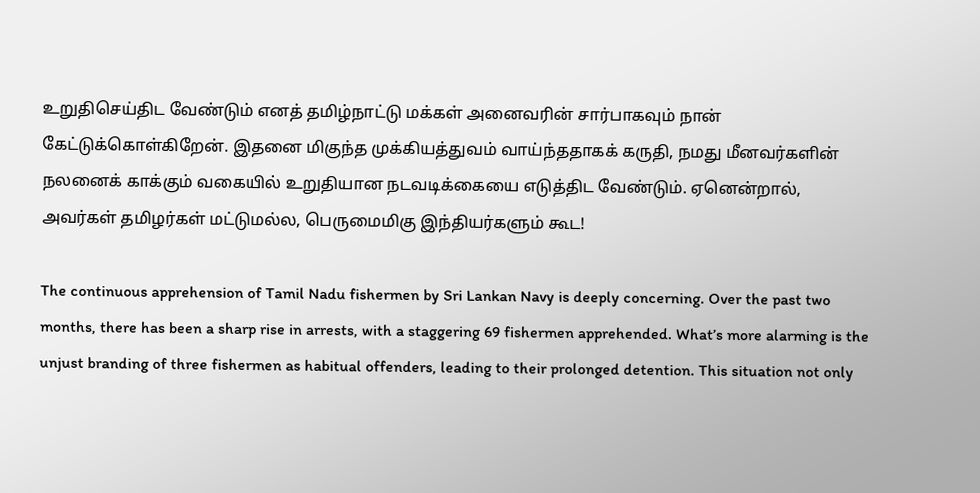உறுதிசெய்திட வேண்டும் எனத் தமிழ்நாட்டு மக்கள் அனைவரின் சார்பாகவும் நான் கேட்டுக்கொள்கிறேன். இதனை மிகுந்த முக்கியத்துவம் வாய்ந்ததாகக் கருதி, நமது மீனவர்களின் நலனைக் காக்கும் வகையில் உறுதியான நடவடிக்கையை எடுத்திட வேண்டும். ஏனென்றால், அவர்கள் தமிழர்கள் மட்டுமல்ல, பெருமைமிகு இந்தியர்களும் கூட!

The continuous apprehension of Tamil Nadu fishermen by Sri Lankan Navy is deeply concerning. Over the past two months, there has been a sharp rise in arrests, with a staggering 69 fishermen apprehended. What’s more alarming is the unjust branding of three fishermen as habitual offenders, leading to their prolonged detention. This situation not only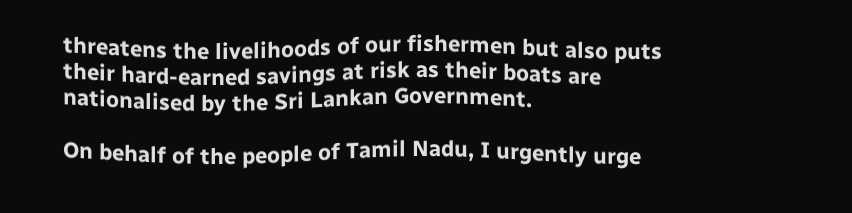threatens the livelihoods of our fishermen but also puts their hard-earned savings at risk as their boats are nationalised by the Sri Lankan Government.

On behalf of the people of Tamil Nadu, I urgently urge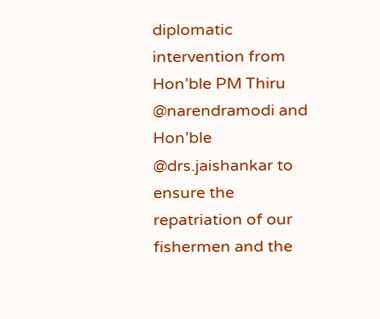diplomatic intervention from Hon’ble PM Thiru @narendramodi and Hon’ble @drs.jaishankar to ensure the repatriation of our fishermen and the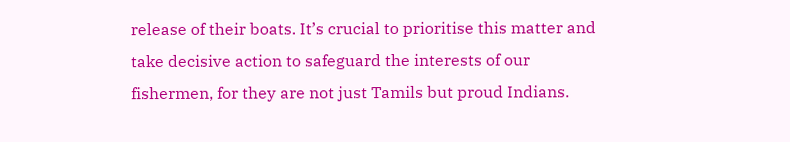release of their boats. It’s crucial to prioritise this matter and take decisive action to safeguard the interests of our fishermen, for they are not just Tamils but proud Indians.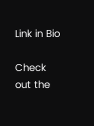Link in Bio

Check out the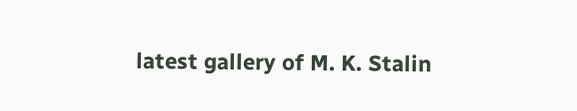latest gallery of M. K. Stalin